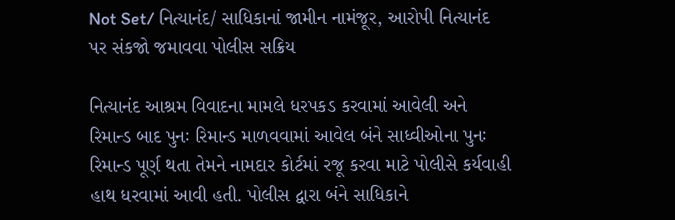Not Set/ નિત્યાનંદ/ સાધિકાનાં જામીન નામંજૂર, આરોપી નિત્યાનંદ પર સંકજો જમાવવા પોલીસ સક્રિય

નિત્યાનંદ આશ્રમ વિવાદના મામલે ધરપકડ કરવામાં આવેલી અને રિમાન્ડ બાદ પુનઃ રિમાન્ડ માળવવામાં આવેલ બંને સાધ્વીઓના પુનઃ રિમાન્ડ પૂર્ણ થતા તેમને નામદાર કોર્ટમાં રજૂ કરવા માટે પોલીસે કર્યવાહી હાથ ધરવામાં આવી હતી. પોલીસ દ્વારા બંને સાધિકાને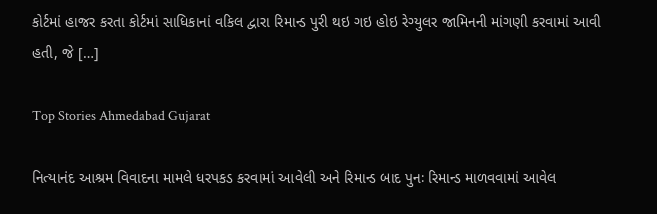કોર્ટમાં હાજર કરતા કોર્ટમાં સાધિકાનાં વકિલ દ્વારા રિમાન્ડ પુરી થઇ ગઇ હોઇ રેગ્યુલર જામિનની માંગણી કરવામાં આવી હતી, જે […]

Top Stories Ahmedabad Gujarat

નિત્યાનંદ આશ્રમ વિવાદના મામલે ધરપકડ કરવામાં આવેલી અને રિમાન્ડ બાદ પુનઃ રિમાન્ડ માળવવામાં આવેલ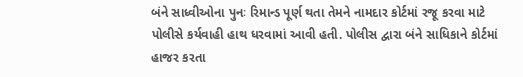બંને સાધ્વીઓના પુનઃ રિમાન્ડ પૂર્ણ થતા તેમને નામદાર કોર્ટમાં રજૂ કરવા માટે પોલીસે કર્યવાહી હાથ ધરવામાં આવી હતી. પોલીસ દ્વારા બંને સાધિકાને કોર્ટમાં હાજર કરતા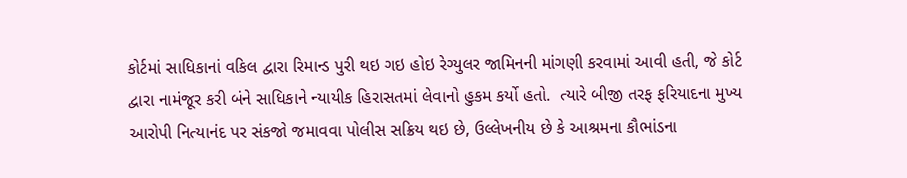કોર્ટમાં સાધિકાનાં વકિલ દ્વારા રિમાન્ડ પુરી થઇ ગઇ હોઇ રેગ્યુલર જામિનની માંગણી કરવામાં આવી હતી, જે કોર્ટ દ્વારા નામંજૂર કરી બંને સાધિકાને ન્યાયીક હિરાસતમાં લેવાનો હુકમ કર્યો હતો.  ત્યારે બીજી તરફ ફરિયાદના મુખ્ય આરોપી નિત્યાનંદ પર સંકજો જમાવવા પોલીસ સક્રિય થઇ છે, ઉલ્લેખનીય છે કે આશ્રમના કૌભાંડના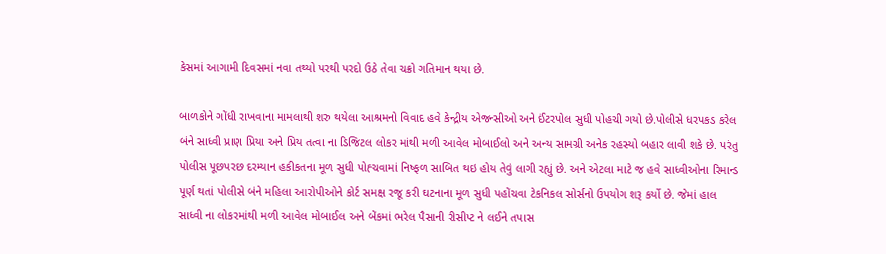કેસમાં આગામી દિવસમાં નવા તથ્યો પરથી પરદો ઉઠે તેવા ચક્રો ગતિમાન થયા છે.

બાળકોને ગોંધી રાખવાના મામલાથી શરુ થયેલા આશ્રમનો વિવાદ હવે કેન્દ્રીય એજન્સીઓ અને ઈંટરપોલ સુધી પોહચી ગયો છે.પોલીસે ધરપકડ કરેલ બંને સાધ્વી પ્રાણ પ્રિયા અને પ્રિય તત્વા ના ડિજિટલ લોકર માંથી મળી આવેલ મોબાઈલો અને અન્ય સામગ્રી અનેક રહસ્યો બહાર લાવી શકે છે. પરંતુ પોલીસ પૂછપરછ દરમ્યાન હકીકતના મૂળ સુધી પોહ્ચવામાં નિષ્ફળ સાબિત થઇ હોય તેવું લાગી રહ્યું છે. અને એટલા માટે જ હવે સાધ્વીઓના રિમાન્ડ પૂર્ણ થતાં પોલીસે બંને મહિલા આરોપીઓને કોર્ટ સમક્ષ રજૂ કરી ઘટનાના મૂળ સુધી પહોંચવા ટેકનિકલ સોર્સનો ઉપયોગ શરૂ કર્યો છે. જેમાં હાલ સાધ્વી ના લોકરમાંથી મળી આવેલ મોબાઈલ અને બેંકમાં ભરેલ પૈસાની રીસીપ્ટ ને લઈને તપાસ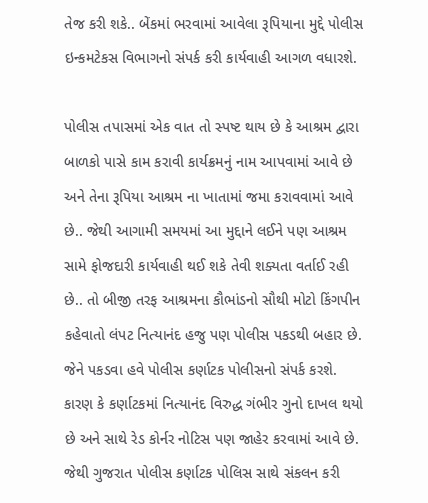તેજ કરી શકે.. બેંકમાં ભરવામાં આવેલા રૂપિયાના મુદ્દે પોલીસ ઇન્કમટેકસ વિભાગનો સંપર્ક કરી કાર્યવાહી આગળ વધારશે.

પોલીસ તપાસમાં એક વાત તો સ્પષ્ટ થાય છે કે આશ્રમ દ્વારા બાળકો પાસે કામ કરાવી કાર્યક્રમનું નામ આપવામાં આવે છે અને તેના રૂપિયા આશ્રમ ના ખાતામાં જમા કરાવવામાં આવે છે.. જેથી આગામી સમયમાં આ મુદ્દાને લઈને પણ આશ્રમ સામે ફોજદારી કાર્યવાહી થઈ શકે તેવી શક્યતા વર્તાઈ રહી છે.. તો બીજી તરફ આશ્રમના કૌભાંડનો સૌથી મોટો કિંગપીન કહેવાતો લંપટ નિત્યાનંદ હજુ પણ પોલીસ પકડથી બહાર છે. જેને પકડવા હવે પોલીસ કર્ણાટક પોલીસનો સંપર્ક કરશે. કારણ કે કર્ણાટકમાં નિત્યાનંદ વિરુદ્ધ ગંભીર ગુનો દાખલ થયો છે અને સાથે રેડ કોર્નર નોટિસ પણ જાહેર કરવામાં આવે છે. જેથી ગુજરાત પોલીસ કર્ણાટક પોલિસ સાથે સંકલન કરી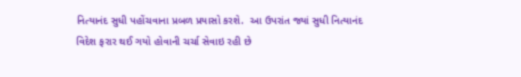નિત્યાનંદ સુધી પહોંચવાના પ્રબળ પ્રયાસો કરશે.  આ ઉપરાંત જ્યાં સુધી નિત્યાનંદ વિદેશ ફરાર થઈ ગયો હોવાની ચર્ચા સેવાઇ રહી છે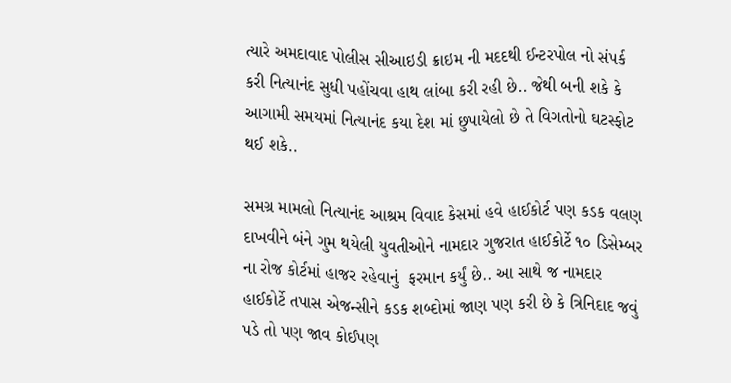ત્યારે અમદાવાદ પોલીસ સીઆઇડી ક્રાઇમ ની મદદથી ઈન્ટરપોલ નો સંપર્ક કરી નિત્યાનંદ સુધી પહોંચવા હાથ લાંબા કરી રહી છે.. જેથી બની શકે કે આગામી સમયમાં નિત્યાનંદ કયા દેશ માં છુપાયેલો છે તે વિગતોનો ઘટસ્ફોટ થઈ શકે..

સમગ્ર મામલો નિત્યાનંદ આશ્રમ વિવાદ કેસમાં હવે હાઈકોર્ટ પણ કડક વલણ દાખવીને બંને ગુમ થયેલી યુવતીઓને નામદાર ગુજરાત હાઈકોર્ટે ૧૦ ડિસેમ્બર ના રોજ કોર્ટમાં હાજર રહેવાનું  ફરમાન કર્યું છે.. આ સાથે જ નામદાર હાઈકોર્ટે તપાસ એજન્સીને કડક શબ્દોમાં જાણ પણ કરી છે કે ત્રિનિદાદ જવું પડે તો પણ જાવ કોઈપણ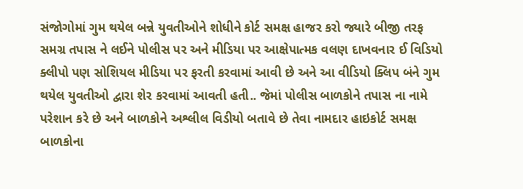સંજોગોમાં ગુમ થયેલ બન્ને યુવતીઓને શોધીને કોર્ટ સમક્ષ હાજર કરો જ્યારે બીજી તરફ સમગ્ર તપાસ ને લઈને પોલીસ પર અને મીડિયા પર આક્ષેપાત્મક વલણ દાખવનાર ઈ વિડિયો ક્લીપો પણ સોશિયલ મીડિયા પર ફરતી કરવામાં આવી છે અને આ વીડિયો ક્લિપ બંને ગુમ થયેલ યુવતીઓ દ્વારા શેર કરવામાં આવતી હતી.. જેમાં પોલીસ બાળકોને તપાસ ના નામે પરેશાન કરે છે અને બાળકોને અશ્લીલ વિડીયો બતાવે છે તેવા નામદાર હાઇકોર્ટ સમક્ષ બાળકોના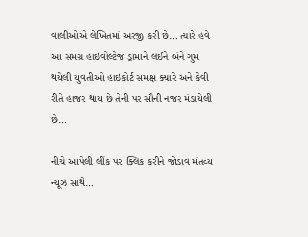વાલીઓએ લેખિતમાં અરજી કરી છે… ત્યારે હવે આ સમગ્ર હાઇવોલ્ટેજ ડ્રામાને લઈને બંને ગુમ થયેલી યુવતીઓ હાઇકોર્ટ સમક્ષ ક્યારે અને કેવી રીતે હાજર થાય છે તેની પર સૌની નજર મંડાયેલી છે…

નીચે આપેલી લીંક પર ક્લિક કરીને જોડાવ મંતવ્ય ન્યૂઝ સાથે…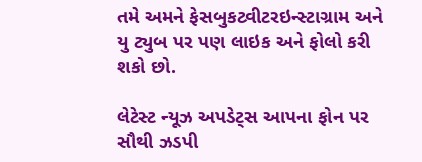તમે અમને ફેસબુકટ્વીટરઇન્સ્ટાગ્રામ અને યુ ટ્યુબ પર પણ લાઇક અને ફોલો કરી શકો છો.

લેટેસ્ટ ન્યૂઝ અપડેટ્સ આપના ફોન પર સૌથી ઝડપી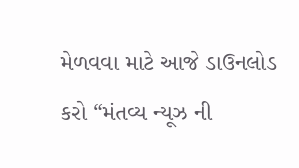મેળવવા માટે આજે ડાઉનલોડ કરો “મંતવ્ય ન્યૂઝ ની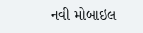નવી મોબાઇલ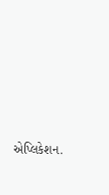એપ્લિકેશન.